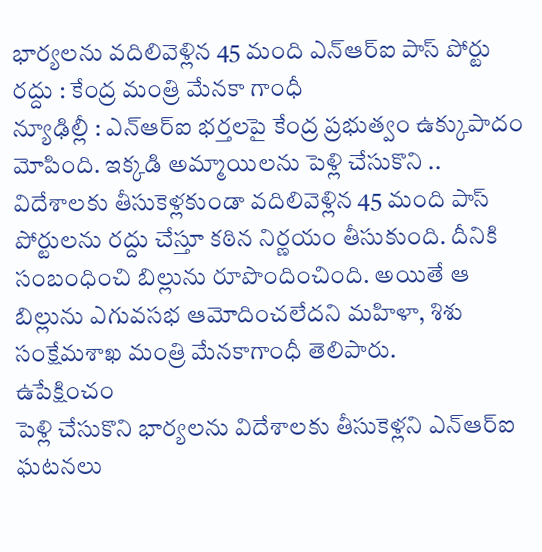భార్యలను వదిలివెళ్లిన 45 మంది ఎన్ఆర్ఐ పాస్ పోర్టు రద్దు : కేంద్ర మంత్రి మేనకా గాంధీ
న్యూఢిల్లీ : ఎన్ఆర్ఐ భర్తలపై కేంద్ర ప్రభుత్వం ఉక్కుపాదం మోపింది. ఇక్కడి అమ్మాయిలను పెళ్లి చేసుకొని .. విదేశాలకు తీసుకెళ్లకుండా వదిలివెళ్లిన 45 మంది పాస్ పోర్టులను రద్దు చేస్తూ కఠిన నిర్ణయం తీసుకుంది. దీనికి సంబంధించి బిల్లును రూపొందించింది. అయితే ఆ బిల్లును ఎగువసభ ఆమోదించలేదని మహిళా, శిశు సంక్షేమశాఖ మంత్రి మేనకాగాంధీ తెలిపారు.
ఉపేక్షించం
పెళ్లి చేసుకొని భార్యలను విదేశాలకు తీసుకెళ్లని ఎన్ఆర్ఐ ఘటనలు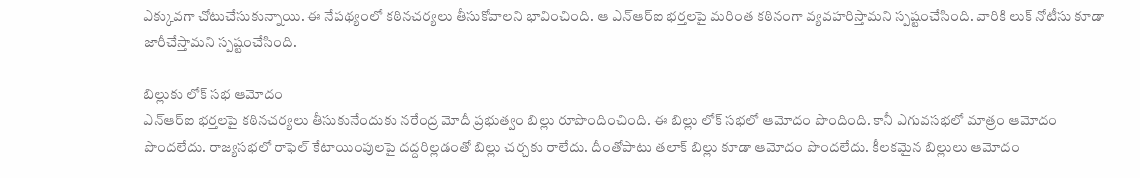ఎక్కువగా చోటుచేసుకున్నాయి. ఈ నేపథ్యంలో కఠినచర్యలు తీసుకోవాలని భావించింది. ఆ ఎన్ఆర్ఐ భర్తలపై మరింత కఠినంగా వ్యవహరిస్తామని స్పష్టంచేసింది. వారికి లుక్ నోటీసు కూడా జారీచేస్తామని స్పష్టంచేసింది.

బిల్లుకు లోక్ సభ ఆమోదం
ఎన్ఆర్ఐ భర్తలపై కఠినచర్యలు తీసుకునేందుకు నరేంద్ర మోదీ ప్రభుత్వం బిల్లు రూపొందించింది. ఈ బిల్లు లోక్ సభలో ఆమోదం పొందింది. కానీ ఎగువసభలో మాత్రం ఆమోదం పొందలేదు. రాజ్యసభలో రాఫెల్ కేటాయింపులపై దద్దరిల్లడంతో బిల్లు చర్చకు రాలేదు. దీంతోపాటు తలాక్ బిల్లు కూడా ఆమోదం పొందలేదు. కీలకమైన బిల్లులు ఆమోదం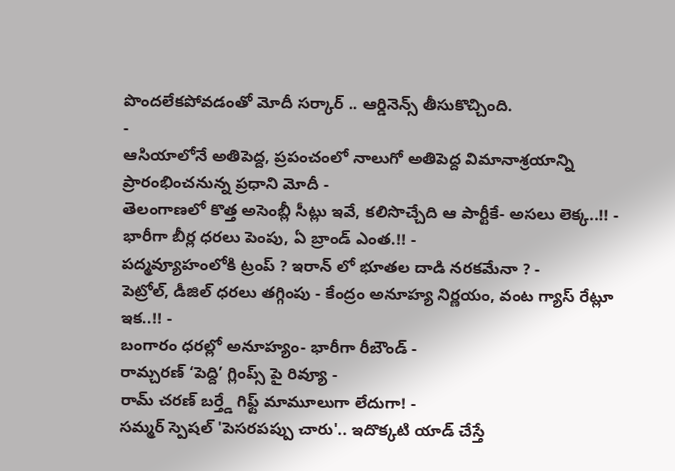పొందలేకపోవడంతో మోదీ సర్కార్ .. ఆర్డినెన్స్ తీసుకొచ్చింది.
-
ఆసియాలోనే అతిపెద్ద, ప్రపంచంలో నాలుగో అతిపెద్ద విమానాశ్రయాన్ని ప్రారంభించనున్న ప్రధాని మోదీ -
తెలంగాణలో కొత్త అసెంబ్లీ సీట్లు ఇవే, కలిసొచ్చేది ఆ పార్టీకే- అసలు లెక్క..!! -
భారీగా బీర్ల ధరలు పెంపు, ఏ బ్రాండ్ ఎంత.!! -
పద్మవ్యూహంలోకి ట్రంప్ ? ఇరాన్ లో భూతల దాడి నరకమేనా ? -
పెట్రోల్, డీజిల్ ధరలు తగ్గింపు - కేంద్రం అనూహ్య నిర్ణయం, వంట గ్యాస్ రేట్లూ ఇక..!! -
బంగారం ధరల్లో అనూహ్యం- భారీగా రీబౌండ్ -
రామ్చరణ్ ‘పెద్ది’ గ్లింప్స్ పై రివ్యూ -
రామ్ చరణ్ బర్త్డే గిఫ్ట్ మామూలుగా లేదుగా! -
సమ్మర్ స్పెషల్ 'పెసరపప్పు చారు'.. ఇదొక్కటి యాడ్ చేస్తే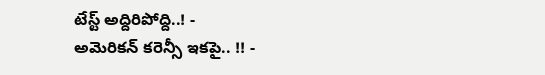టేస్ట్ అద్దిరిపోద్ది..! -
అమెరికన్ కరెన్సీ ఇకపై.. !! -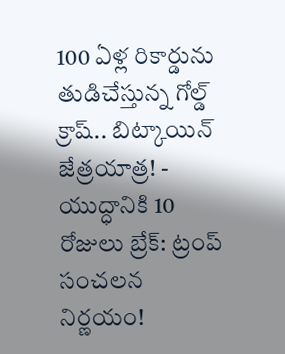100 ఏళ్ల రికార్డును తుడిచేస్తున్న గోల్డ్ క్రాష్.. బిట్కాయిన్ జేత్రయాత్ర! -
యుద్ధానికి 10 రోజులు బ్రేక్: ట్రంప్ సంచలన నిర్ణయం!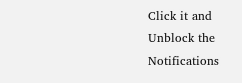Click it and Unblock the Notifications